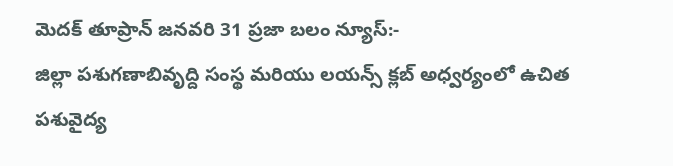మెదక్ తూప్రాన్ జనవరి 31 ప్రజా బలం న్యూస్:-
జిల్లా పశుగణాబివృద్ది సంస్థ మరియు లయన్స్ క్లబ్ అధ్వర్యంలో ఉచిత పశువైద్య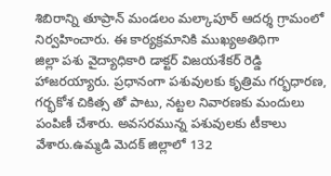శిబిరాన్ని తూప్రాన్ మండలం మల్కాపూర్ ఆదర్శ గ్రామంలో నిర్వహించారు. ఈ కార్యక్రమానికి ముఖ్యఅతిథిగా
జిల్లా పశు వైద్యాధికారి డాక్టర్ విజయశేకర్ రెడ్డి హాజరయ్యారు. ప్రధానంగా పశువులకు కృత్రిమ గర్భధారణ, గర్భకోశ చికిత్స తో పాటు, నట్టల నివారణకు మందులు పంపిణీ చేశారు. అవసరమున్న పశువులకు టీకాలు వేశారు.ఉమ్మడి మెదక్ జిల్లాలో 132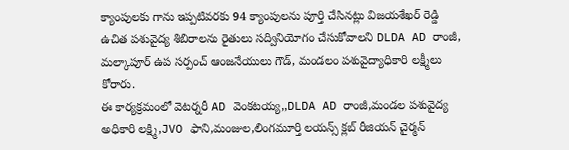క్యాంపులకు గాను ఇప్పటివరకు 94 క్యాంపులను పూర్తి చేసినట్లు విజయశేఖర్ రెడ్డి ఉచిత పశువైద్య శిబిరాలను రైతులు సద్వినియోగం చేసుకోవాలని DLDA AD రాంజీ, మల్కాపూర్ ఉప సర్పంచ్ ఆంజనేయులు గౌడ్, మండలం పశువైద్యాధికారి లక్ష్మీలు కోరారు.
ఈ కార్యక్రమంలో వెటర్నరీ AD వెంకటయ్య,,DLDA AD రాంజీ,మండల పశువైద్య అధికారి లక్ష్మి,JVO ఫాని,మంజుల,లింగమూర్తి లయన్స్ క్లబ్ రీజియన్ చైర్మన్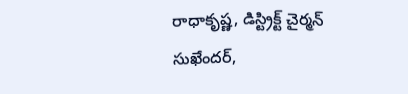రాధాకృష్ణ, డిస్ట్రిక్ట్ చైర్మన్ సుఖేందర్,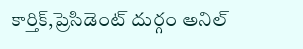కార్తిక్,ప్రెసిడెంట్ దుర్గం అనిల్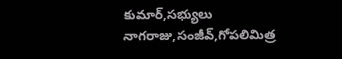కుమార్,సభ్యులు నాగరాజు,సంజీవ్,గోపలిమిత్ర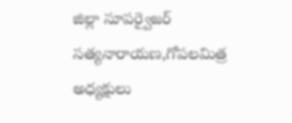జిల్లా సూపర్వైజర్ సత్యనారాయణ,గోపలమిత్ర అధ్యక్షులు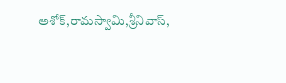అశోక్,రామస్వామి,శ్రీనివాస్,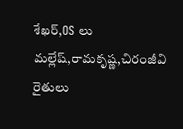శేఖర్,OS లు మల్లేష్,రామకృష్ణ,చిరంజీవి రైతులు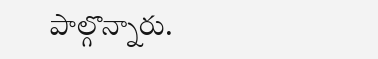పాల్గొన్నారు.